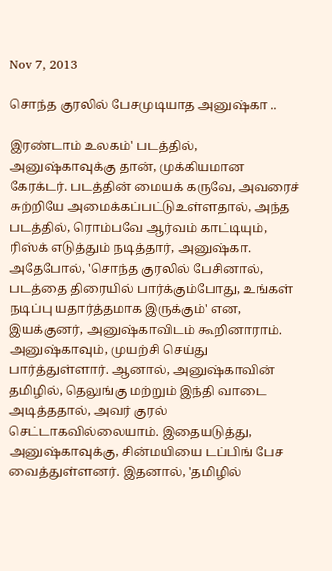Nov 7, 2013

சொந்த குரலில் பேசமுடியாத அனுஷ்கா ..

இரண்டாம் உலகம்' படத்தில், அனுஷ்காவுக்கு தான், முக்கியமான கேரக்டர். படத்தின் மையக் கருவே, அவரைச் சுற்றியே அமைக்கப்பட்டுஉள்ளதால், அந்த படத்தில், ரொம்பவே ஆர்வம் காட்டியும், ரிஸ்க் எடுத்தும் நடித்தார், அனுஷ்கா. அதேபோல், 'சொந்த குரலில் பேசினால், படத்தை திரையில் பார்க்கும்போது, உங்கள் நடிப்பு யதார்த்தமாக இருக்கும்' என, இயக்குனர், அனுஷ்காவிடம் கூறினாராம். அனுஷ்காவும், முயற்சி செய்து பார்த்துள்ளார். ஆனால், அனுஷ்காவின் தமிழில், தெலுங்கு மற்றும் இந்தி வாடை அடித்ததால், அவர் குரல் செட்டாகவில்லையாம். இதையடுத்து, அனுஷ்காவுக்கு, சின்மயியை டப்பிங் பேச வைத்துள்ளனர். இதனால், 'தமிழில்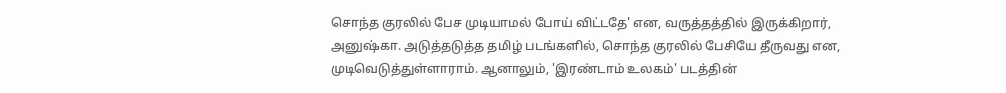சொந்த குரலில் பேச முடியாமல் போய் விட்டதே' என, வருத்தத்தில் இருக்கிறார், அனுஷ்கா. அடுத்தடுத்த தமிழ் படங்களில், சொந்த குரலில் பேசியே தீருவது என, முடிவெடுத்துள்ளாராம். ஆனாலும், 'இரண்டாம் உலகம்' படத்தின்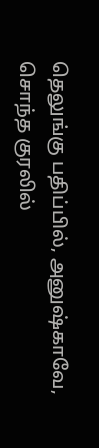தெலுங்கு பதிப்பில், அனுஷ்காவே, சொந்த குரலில்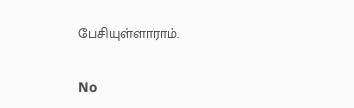பேசியுள்ளாராம்.

No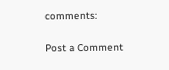comments:

Post a Comment